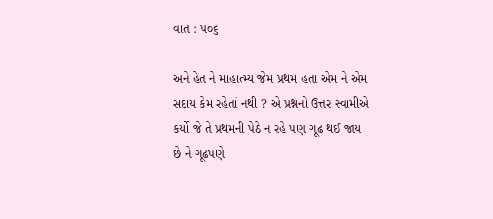વાત : ૫૦૬

અને હેત ને માહાત્મ્ય જેમ પ્રથમ હતા એમ ને એમ સદાય કેમ રહેતાં નથી ? એ પ્રશ્નનો ઉત્તર સ્વામીએ કર્યો જે તે પ્રથમની પેઠે ન રહે પણ ગૂઢ થઈ જાય છે ને ગૂઢપણે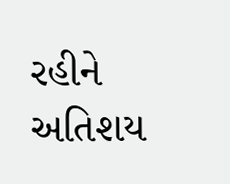રહીને અતિશય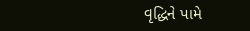વૃદ્ધિને પામે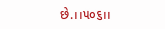છે.।।૫૦૬।।